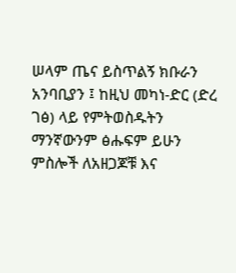ሠላም ጤና ይስጥልኝ ክቡራን አንባቢያን ፤ ከዚህ መካነ-ድር (ድረ ገፅ) ላይ የምትወስዱትን ማንኛውንም ፅሑፍም ይሁን ምስሎች ለአዘጋጆቹ እና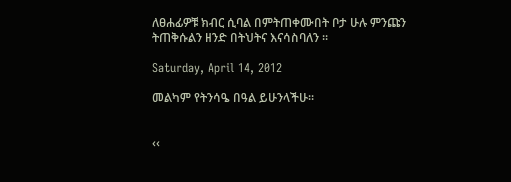ለፀሐፊዎቹ ክብር ሲባል በምትጠቀሙበት ቦታ ሁሉ ምንጩን ትጠቅሱልን ዘንድ በትህትና እናሳስባለን ፡፡

Saturday, April 14, 2012

መልካም የትንሳዔ በዓል ይሁንላችሁ፡፡


‹‹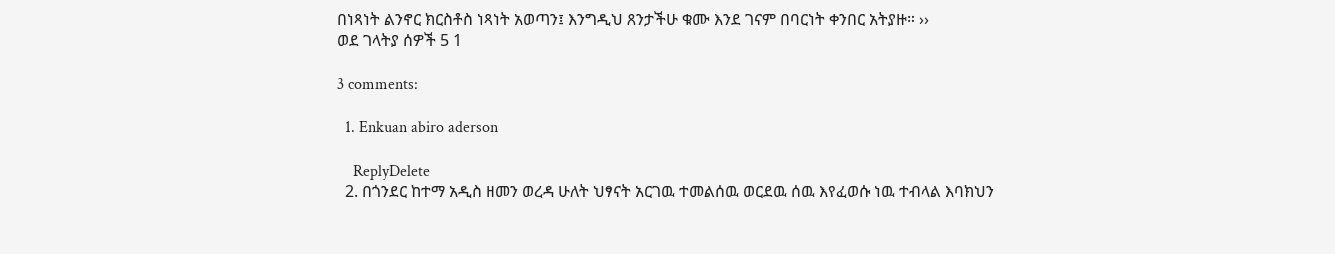በነጻነት ልንኖር ክርስቶስ ነጻነት አወጣን፤ እንግዲህ ጸንታችሁ ቁሙ እንደ ገናም በባርነት ቀንበር አትያዙ። ››
ወደ ገላትያ ሰዎች 5 1

3 comments:

  1. Enkuan abiro aderson

    ReplyDelete
  2. በጎንደር ከተማ አዲስ ዘመን ወረዳ ሁለት ህፃናት አርገዉ ተመልሰዉ ወርደዉ ሰዉ እየፈወሱ ነዉ ተብላል እባክህን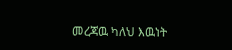መረጃዉ ካለህ እዉነት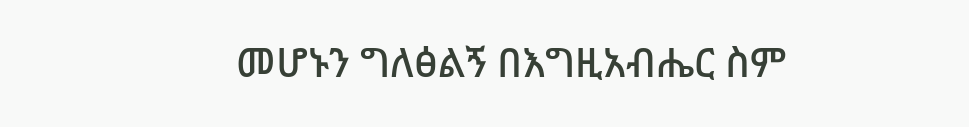መሆኑን ግለፅልኝ በእግዚአብሔር ስም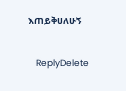እጠይቅሀለሁኝ

    ReplyDelete